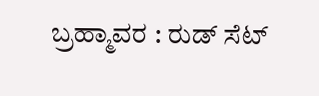ಬ್ರಹ್ಮಾವರ : ರುಡ್ ಸೆಟ್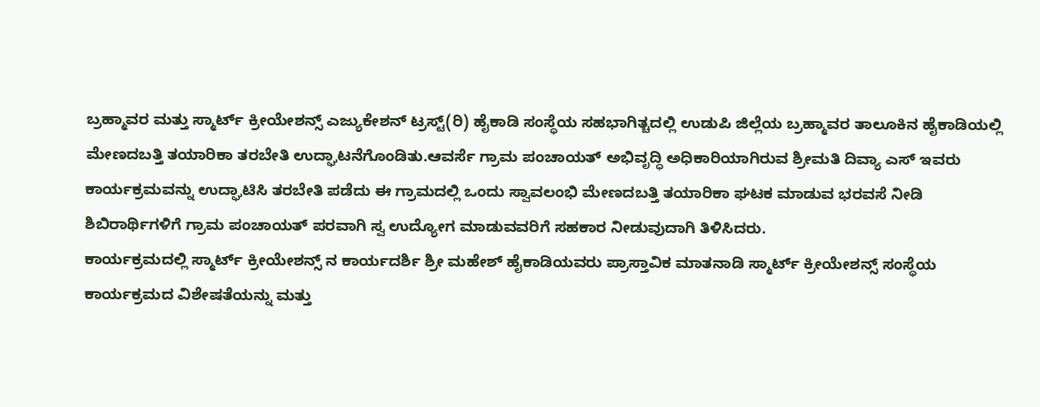ಬ್ರಹ್ಮಾವರ ಮತ್ತು ಸ್ಮಾರ್ಟ್ ಕ್ರೀಯೇಶನ್ಸ್ ಎಜ್ಯುಕೇಶನ್ ಟ್ರಸ್ಟ್(ರಿ) ಹೈಕಾಡಿ ಸಂಸ್ಥೆಯ ಸಹಭಾಗಿತ್ಚದಲ್ಲಿ ಉಡುಪಿ ಜಿಲ್ಲೆಯ ಬ್ರಹ್ಮಾವರ ತಾಲೂಕಿನ ಹೈಕಾಡಿಯಲ್ಲಿ ಮೇಣದಬತ್ತಿ ತಯಾರಿಕಾ ತರಬೇತಿ ಉದ್ಘಾಟನೆಗೊಂಡಿತು.ಆವರ್ಸೆ ಗ್ರಾಮ ಪಂಚಾಯತ್ ಅಭಿವೃದ್ಧಿ ಅಧಿಕಾರಿಯಾಗಿರುವ ಶ್ರೀಮತಿ ದಿವ್ಯಾ ಎಸ್ ಇವರು ಕಾರ್ಯಕ್ರಮವನ್ನು ಉದ್ಘಾಟಿಸಿ ತರಬೇತಿ ಪಡೆದು ಈ ಗ್ರಾಮದಲ್ಲಿ ಒಂದು ಸ್ವಾವಲಂಭಿ ಮೇಣದಬತ್ತಿ ತಯಾರಿಕಾ ಘಟಕ ಮಾಡುವ ಭರವಸೆ ನೀಡಿ ಶಿಬಿರಾರ್ಥಿಗಳಿಗೆ ಗ್ರಾಮ ಪಂಚಾಯತ್ ಪರವಾಗಿ ಸ್ವ ಉದ್ಯೋಗ ಮಾಡುವವರಿಗೆ ಸಹಕಾರ ನೀಡುವುದಾಗಿ ತಿಳಿಸಿದರು.
ಕಾರ್ಯಕ್ರಮದಲ್ಲಿ ಸ್ಮಾರ್ಟ್ ಕ್ರೀಯೇಶನ್ಸ್ ನ ಕಾರ್ಯದರ್ಶಿ ಶ್ರೀ ಮಹೇಶ್ ಹೈಕಾಡಿಯವರು ಪ್ರಾಸ್ತಾವಿಕ ಮಾತನಾಡಿ ಸ್ಮಾರ್ಟ್ ಕ್ರೀಯೇಶನ್ಸ್ ಸಂಸ್ಥೆಯ ಕಾರ್ಯಕ್ರಮದ ವಿಶೇಷತೆಯನ್ನು ಮತ್ತು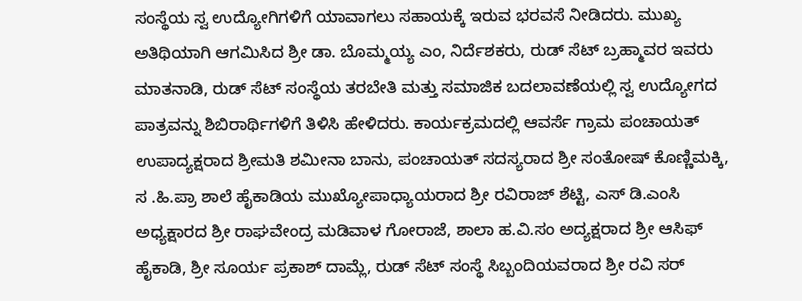ಸಂಸ್ಥೆಯ ಸ್ವ ಉದ್ಯೋಗಿಗಳಿಗೆ ಯಾವಾಗಲು ಸಹಾಯಕ್ಕೆ ಇರುವ ಭರವಸೆ ನೀಡಿದರು. ಮುಖ್ಯ ಅತಿಥಿಯಾಗಿ ಆಗಮಿಸಿದ ಶ್ರೀ ಡಾ. ಬೊಮ್ಮಯ್ಯ ಎಂ, ನಿರ್ದೆಶಕರು, ರುಡ್ ಸೆಟ್ ಬ್ರಹ್ಮಾವರ ಇವರು ಮಾತನಾಡಿ, ರುಡ್ ಸೆಟ್ ಸಂಸ್ಥೆಯ ತರಬೇತಿ ಮತ್ತು ಸಮಾಜಿಕ ಬದಲಾವಣೆಯಲ್ಲಿ ಸ್ವ ಉದ್ಯೋಗದ ಪಾತ್ರವನ್ನು ಶಿಬಿರಾರ್ಥಿಗಳಿಗೆ ತಿಳಿಸಿ ಹೇಳಿದರು. ಕಾರ್ಯಕ್ರಮದಲ್ಲಿ ಆವರ್ಸೆ ಗ್ರಾಮ ಪಂಚಾಯತ್ ಉಪಾದ್ಯಕ್ಷರಾದ ಶ್ರೀಮತಿ ಶಮೀನಾ ಬಾನು, ಪಂಚಾಯತ್ ಸದಸ್ಯರಾದ ಶ್ರೀ ಸಂತೋಷ್ ಕೊಣ್ಣಿಮಕ್ಕಿ, ಸ .ಹಿ.ಪ್ರಾ ಶಾಲೆ ಹೈಕಾಡಿಯ ಮುಖ್ಯೋಪಾಧ್ಯಾಯರಾದ ಶ್ರೀ ರವಿರಾಜ್ ಶೆಟ್ಟಿ, ಎಸ್ ಡಿ.ಎಂಸಿ ಅಧ್ಯಕ್ಷಾರದ ಶ್ರೀ ರಾಘವೇಂದ್ರ ಮಡಿವಾಳ ಗೋರಾಜೆ, ಶಾಲಾ ಹ.ವಿ.ಸಂ ಅದ್ಯಕ್ಷರಾದ ಶ್ರೀ ಆಸಿಫ್ ಹೈಕಾಡಿ, ಶ್ರೀ ಸೂರ್ಯ ಪ್ರಕಾಶ್ ದಾಮ್ಲೆ, ರುಡ್ ಸೆಟ್ ಸಂಸ್ಥೆ ಸಿಬ್ಬಂದಿಯವರಾದ ಶ್ರೀ ರವಿ ಸರ್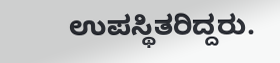ಉಪಸ್ಥಿತರಿದ್ದರು.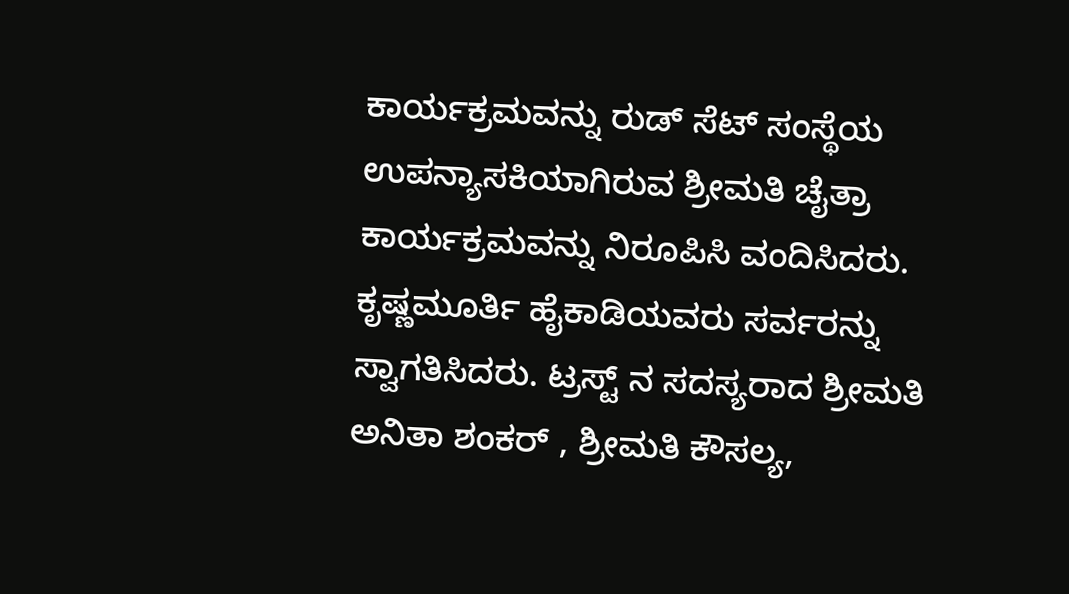ಕಾರ್ಯಕ್ರಮವನ್ನು ರುಡ್ ಸೆಟ್ ಸಂಸ್ಥೆಯ ಉಪನ್ಯಾಸಕಿಯಾಗಿರುವ ಶ್ರೀಮತಿ ಚೈತ್ರಾ ಕಾರ್ಯಕ್ರಮವನ್ನು ನಿರೂಪಿಸಿ ವಂದಿಸಿದರು. ಕೃಷ್ಣಮೂರ್ತಿ ಹೈಕಾಡಿಯವರು ಸರ್ವರನ್ನು ಸ್ವಾಗತಿಸಿದರು. ಟ್ರಸ್ಟ್ ನ ಸದಸ್ಯರಾದ ಶ್ರೀಮತಿ ಅನಿತಾ ಶಂಕರ್ , ಶ್ರೀಮತಿ ಕೌಸಲ್ಯ,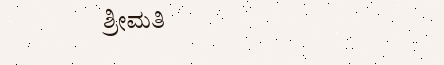ಶ್ರೀಮತಿ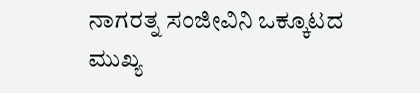ನಾಗರತ್ನ ಸಂಜೀವಿನಿ ಒಕ್ಕೂಟದ ಮುಖ್ಯ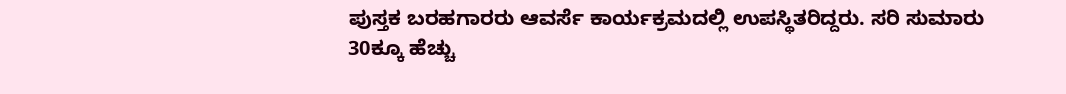ಪುಸ್ತಕ ಬರಹಗಾರರು ಆವರ್ಸೆ ಕಾರ್ಯಕ್ರಮದಲ್ಲಿ ಉಪಸ್ಥಿತರಿದ್ದರು. ಸರಿ ಸುಮಾರು 30ಕ್ಕೂ ಹೆಚ್ಚು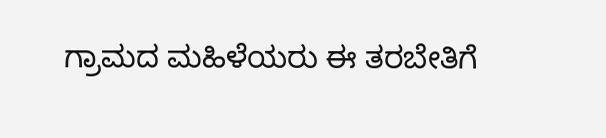ಗ್ರಾಮದ ಮಹಿಳೆಯರು ಈ ತರಬೇತಿಗೆ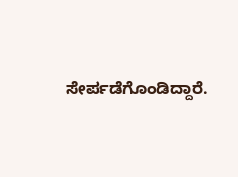ಸೇರ್ಪಡೆಗೊಂಡಿದ್ದಾರೆ.